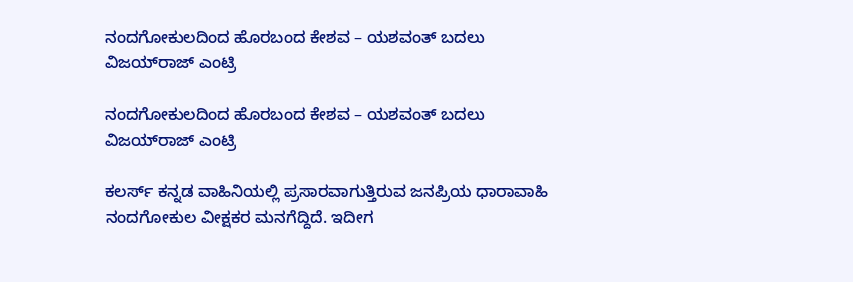ನಂದಗೋಕುಲದಿಂದ ಹೊರಬಂದ ಕೇಶವ – ಯಶವಂತ್ ಬದಲು ವಿಜಯ್‌ರಾಜ್ ಎಂಟ್ರಿ

ನಂದಗೋಕುಲದಿಂದ ಹೊರಬಂದ ಕೇಶವ – ಯಶವಂತ್ ಬದಲು ವಿಜಯ್‌ರಾಜ್ ಎಂಟ್ರಿ

ಕಲರ್ಸ್ ಕನ್ನಡ ವಾಹಿನಿಯಲ್ಲಿ ಪ್ರಸಾರವಾಗುತ್ತಿರುವ ಜನಪ್ರಿಯ ಧಾರಾವಾಹಿ ನಂದಗೋಕುಲ ವೀಕ್ಷಕರ ಮನಗೆದ್ದಿದೆ. ಇದೀಗ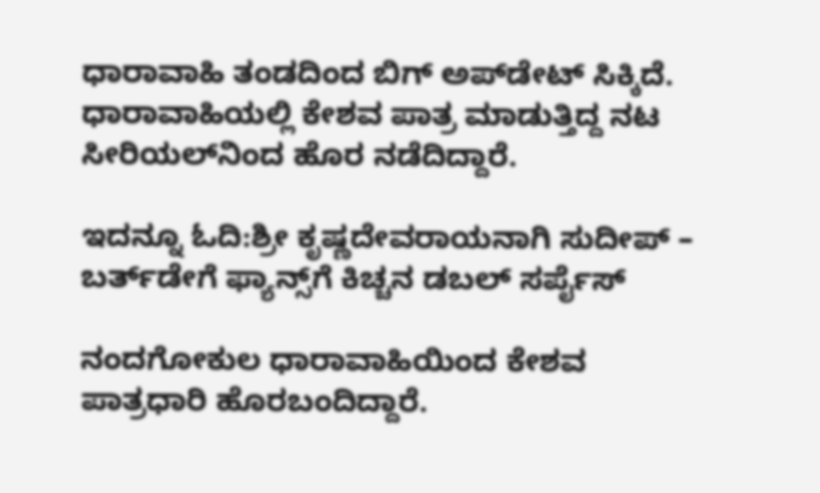ಧಾರಾವಾಹಿ ತಂಡದಿಂದ ಬಿಗ್‌ ಅಪ್‌ಡೇಟ್ ಸಿಕ್ಕಿದೆ.  ಧಾರಾವಾಹಿಯಲ್ಲಿ ಕೇಶವ ಪಾತ್ರ ಮಾಡುತ್ತಿದ್ದ ನಟ ಸೀರಿಯಲ್‌ನಿಂದ ಹೊರ ನಡೆದಿದ್ದಾರೆ.

ಇದನ್ನೂ ಓದಿ:ಶ್ರೀ ಕೃಷ್ಣದೇವರಾಯನಾಗಿ ಸುದೀಪ್ – ಬರ್ತ್‌ಡೇಗೆ ಫ್ಯಾನ್ಸ್‌ಗೆ ಕಿಚ್ಚನ ಡಬಲ್ ಸರ್ಪೈಸ್

ನಂದಗೋಕುಲ ಧಾರಾವಾಹಿಯಿಂದ ಕೇಶವ ಪಾತ್ರಧಾರಿ ಹೊರಬಂದಿದ್ದಾರೆ.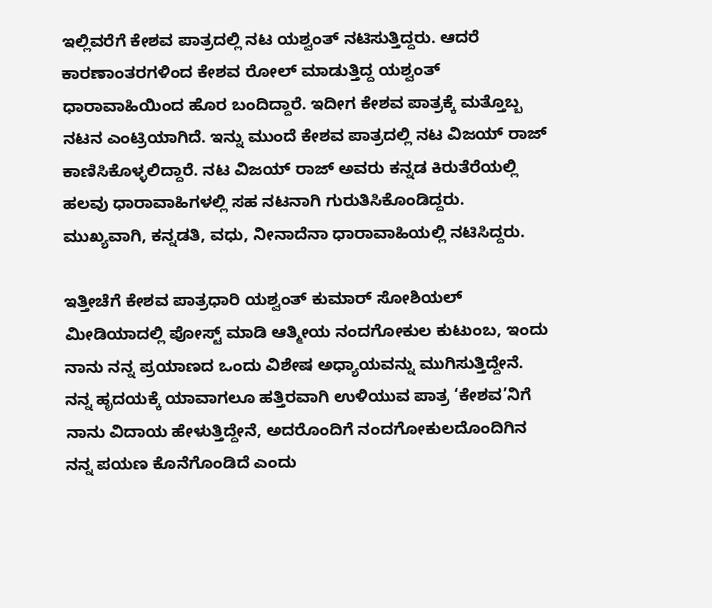ಇಲ್ಲಿವರೆಗೆ ಕೇಶವ ಪಾತ್ರದಲ್ಲಿ ನಟ ಯಶ್ವಂತ್ ನಟಿಸುತ್ತಿದ್ದರು. ಆದರೆ ಕಾರಣಾಂತರಗಳಿಂದ ಕೇಶವ ರೋಲ್ ಮಾಡುತ್ತಿದ್ದ ಯಶ್ವಂತ್ ಧಾರಾವಾಹಿಯಿಂದ ಹೊರ ಬಂದಿದ್ದಾರೆ. ಇದೀಗ ಕೇಶವ ಪಾತ್ರಕ್ಕೆ ಮತ್ತೊಬ್ಬ ನಟನ ಎಂಟ್ರಿಯಾಗಿದೆ. ಇನ್ನು ಮುಂದೆ ಕೇಶವ ಪಾತ್ರದಲ್ಲಿ ನಟ ವಿಜಯ್ ರಾಜ್ ಕಾಣಿಸಿಕೊಳ್ಳಲಿದ್ದಾರೆ. ನಟ ವಿಜಯ್ ರಾಜ್ ಅವರು ಕನ್ನಡ ಕಿರುತೆರೆಯಲ್ಲಿ ಹಲವು ಧಾರಾವಾಹಿಗಳಲ್ಲಿ ಸಹ ನಟನಾಗಿ ಗುರುತಿಸಿಕೊಂಡಿದ್ದರು. ಮುಖ್ಯವಾಗಿ, ಕನ್ನಡತಿ, ವಧು, ನೀನಾದೆನಾ ಧಾರಾವಾಹಿಯಲ್ಲಿ ನಟಿಸಿದ್ದರು.

ಇತ್ತೀಚೆಗೆ ಕೇಶವ ಪಾತ್ರಧಾರಿ ಯಶ್ವಂತ್ ಕುಮಾರ್ ಸೋಶಿಯಲ್ ಮೀಡಿಯಾದಲ್ಲಿ ಪೋಸ್ಟ್ ಮಾಡಿ ಆತ್ಮೀಯ ನಂದಗೋಕುಲ ಕುಟುಂಬ, ಇಂದು ನಾನು ನನ್ನ ಪ್ರಯಾಣದ ಒಂದು ವಿಶೇಷ ಅಧ್ಯಾಯವನ್ನು ಮುಗಿಸುತ್ತಿದ್ದೇನೆ. ನನ್ನ ಹೃದಯಕ್ಕೆ ಯಾವಾಗಲೂ ಹತ್ತಿರವಾಗಿ ಉಳಿಯುವ ಪಾತ್ರ ‘ಕೇಶವ’ನಿಗೆ ನಾನು ವಿದಾಯ ಹೇಳುತ್ತಿದ್ದೇನೆ, ಅದರೊಂದಿಗೆ ನಂದಗೋಕುಲದೊಂದಿಗಿನ ನನ್ನ ಪಯಣ ಕೊನೆಗೊಂಡಿದೆ ಎಂದು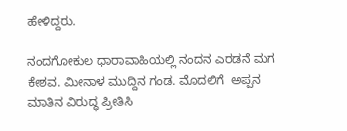ಹೇಳಿದ್ದರು.

ನಂದಗೋಕುಲ ಧಾರಾವಾಹಿಯಲ್ಲಿ ನಂದನ ಎರಡನೆ ಮಗ ಕೇಶವ. ಮೀನಾಳ ಮುದ್ದಿನ ಗಂಡ. ಮೊದಲಿಗೆ  ಅಪ್ಪನ ಮಾತಿನ ವಿರುದ್ಧ ಪ್ರೀತಿಸಿ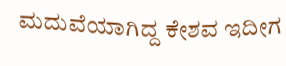ಮದುವೆಯಾಗಿದ್ದ ಕೇಶವ ಇದೀಗ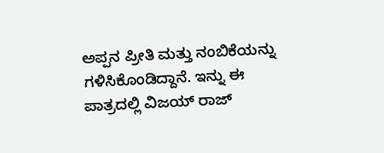ಅಪ್ಪನ ಪ್ರೀತಿ ಮತ್ತು ನಂಬಿಕೆಯನ್ನು ಗಳಿಸಿಕೊಂಡಿದ್ದಾನೆ. ಇನ್ನು ಈ ಪಾತ್ರದಲ್ಲಿ ವಿಜಯ್ ರಾಜ್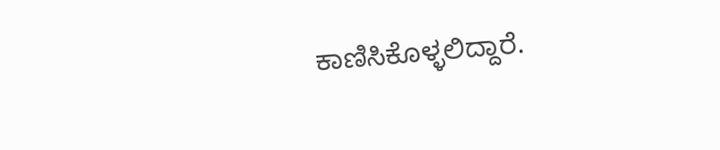ಕಾಣಿಸಿಕೊಳ್ಳಲಿದ್ದಾರೆ.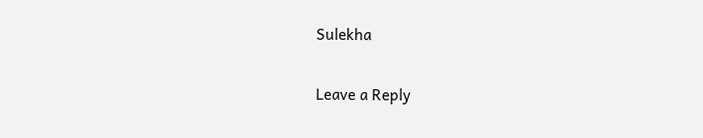Sulekha

Leave a Reply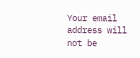Your email address will not be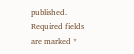published. Required fields are marked *